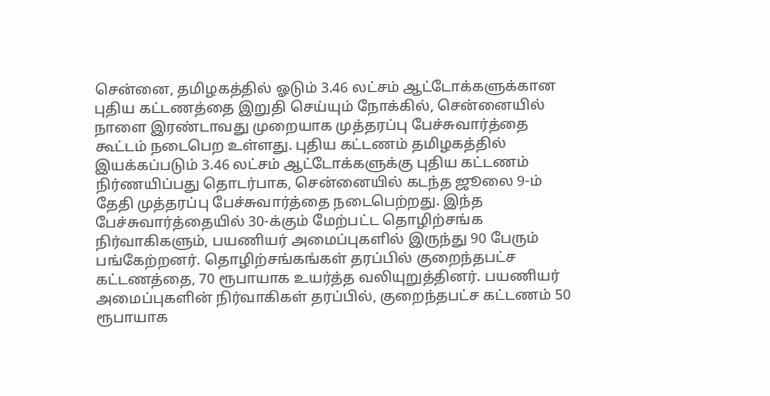சென்னை, தமிழகத்தில் ஓடும் 3.46 லட்சம் ஆட்டோக்களுக்கான புதிய கட்டணத்தை இறுதி செய்யும் நோக்கில், சென்னையில் நாளை இரண்டாவது முறையாக முத்தரப்பு பேச்சுவார்த்தை கூட்டம் நடைபெற உள்ளது. புதிய கட்டணம் தமிழகத்தில் இயக்கப்படும் 3.46 லட்சம் ஆட்டோக்களுக்கு புதிய கட்டணம் நிர்ணயிப்பது தொடர்பாக, சென்னையில் கடந்த ஜூலை 9-ம் தேதி முத்தரப்பு பேச்சுவார்த்தை நடைபெற்றது. இந்த பேச்சுவார்த்தையில் 30-க்கும் மேற்பட்ட தொழிற்சங்க நிர்வாகிகளும், பயணியர் அமைப்புகளில் இருந்து 90 பேரும் பங்கேற்றனர். தொழிற்சங்கங்கள் தரப்பில் குறைந்தபட்ச கட்டணத்தை, 70 ரூபாயாக உயர்த்த வலியுறுத்தினர். பயணியர் அமைப்புகளின் நிர்வாகிகள் தரப்பில், குறைந்தபட்ச கட்டணம் 50 ரூபாயாக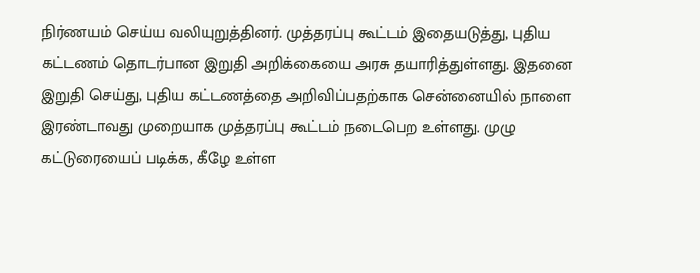நிர்ணயம் செய்ய வலியுறுத்தினர். முத்தரப்பு கூட்டம் இதையடுத்து, புதிய கட்டணம் தொடர்பான இறுதி அறிக்கையை அரசு தயாரித்துள்ளது. இதனை இறுதி செய்து, புதிய கட்டணத்தை அறிவிப்பதற்காக சென்னையில் நாளை இரண்டாவது முறையாக முத்தரப்பு கூட்டம் நடைபெற உள்ளது. முழு கட்டுரையைப் படிக்க, கீழே உள்ள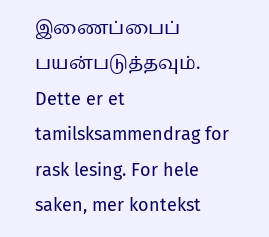இணைப்பைப் பயன்படுத்தவும்.
Dette er et tamilsksammendrag for rask lesing. For hele saken, mer kontekst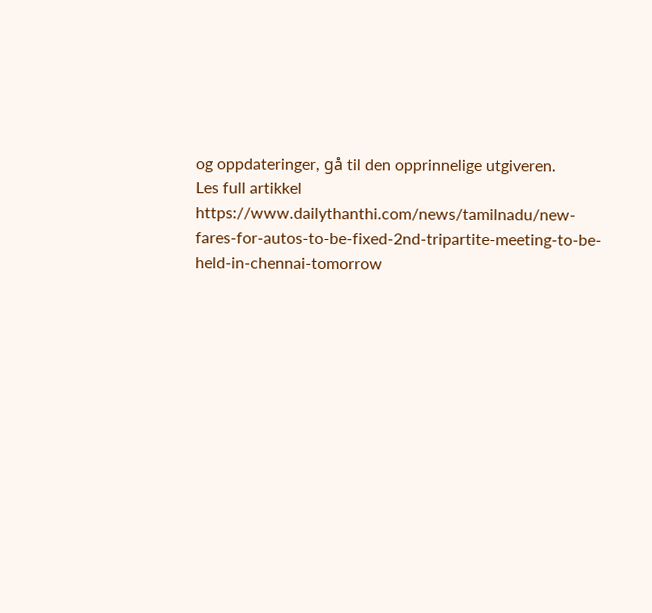og oppdateringer, gå til den opprinnelige utgiveren.
Les full artikkel
https://www.dailythanthi.com/news/tamilnadu/new-fares-for-autos-to-be-fixed-2nd-tripartite-meeting-to-be-held-in-chennai-tomorrow